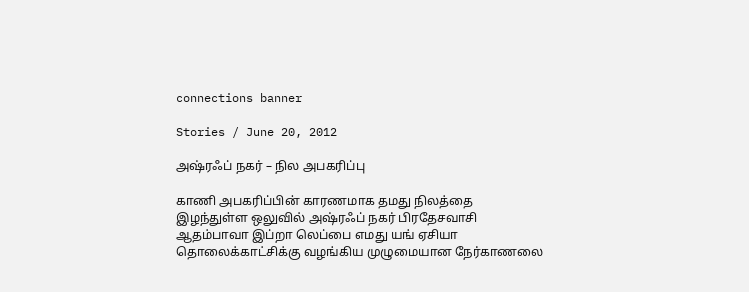connections banner

Stories / June 20, 2012

அஷ்ரஃப் நகர் – நில அபகரிப்பு

காணி அபகரிப்பின் காரணமாக தமது நிலத்தை இழந்துள்ள ஒலுவில் அஷ்ரஃப் நகர் பிரதேசவாசி ஆதம்பாவா இப்றா லெப்பை எமது யங் ஏசியா தொலைக்காட்சிக்கு வழங்கிய முழுமையான நேர்காணலை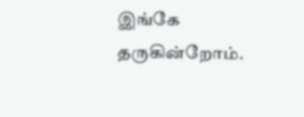இங்கே தருகின்றோம்.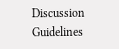Discussion Guidelines